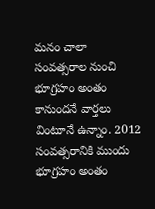మనం చాలా సంవత్సరాల నుంచి భూగ్రహం అంతం కానుందనే వార్తలు వింటూనే ఉన్నాం. 2012 సంవత్సరానికి ముందు భూగ్రహం అంతం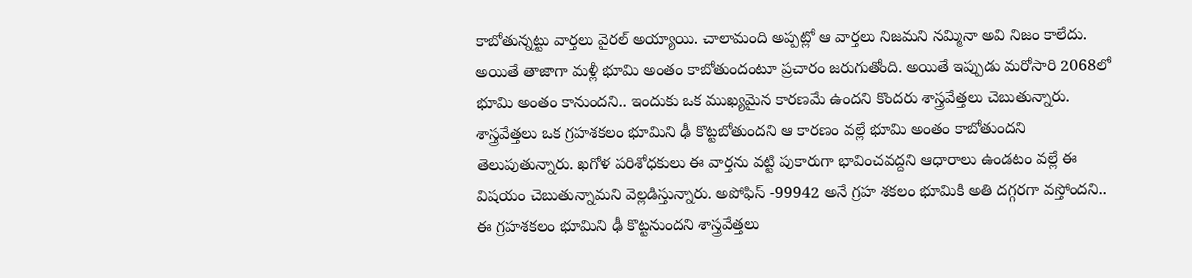కాబోతున్నట్టు వార్తలు వైరల్ అయ్యాయి. చాలామంది అప్పట్లో ఆ వార్తలు నిజమని నమ్మినా అవి నిజం కాలేదు. అయితే తాజాగా మళ్లీ భూమి అంతం కాబోతుందంటూ ప్రచారం జరుగుతోంది. అయితే ఇప్పుడు మరోసారి 2068లో భూమి అంతం కానుందని.. ఇందుకు ఒక ముఖ్యమైన కారణమే ఉందని కొందరు శాస్త్రవేత్తలు చెబుతున్నారు.
శాస్త్రవేత్తలు ఒక గ్రహశకలం భూమిని ఢీ కొట్టబోతుందని ఆ కారణం వల్లే భూమి అంతం కాబోతుందని తెలుపుతున్నారు. ఖగోళ పరిశోధకులు ఈ వార్తను వట్టి పుకారుగా భావించవద్దని ఆధారాలు ఉండటం వల్లే ఈ విషయం చెబుతున్నామని వెల్లడిస్తున్నారు. అపోఫిస్ -99942 అనే గ్రహ శకలం భూమికి అతి దగ్గరగా వస్తోందని.. ఈ గ్రహశకలం భూమిని ఢీ కొట్టనుందని శాస్త్రవేత్తలు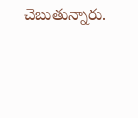చెబుతున్నారు.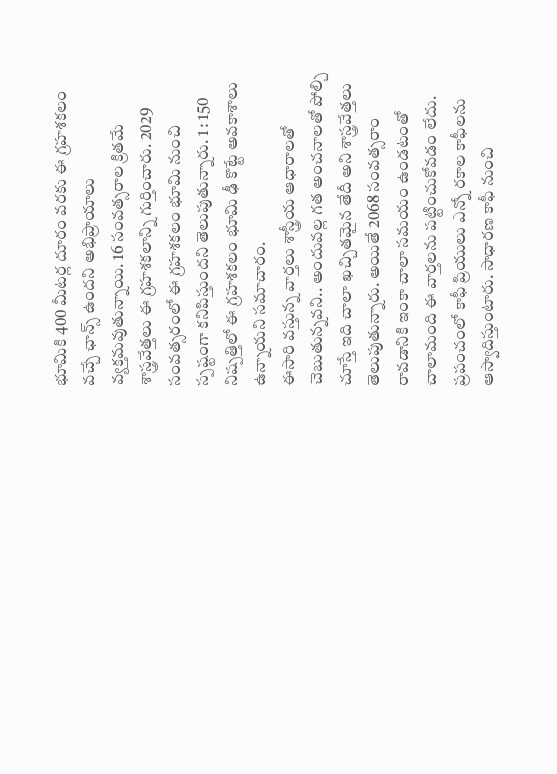భూమికి 400 మీటర్ల దూరం వరకు ఈ గ్రహశకలం వచ్చే ఛాన్స్ ఉందని అభిప్రాయాలు వ్యక్తమవుతున్నాయి. 16 సంవత్సరాల క్రితమే శాస్త్రవేత్తలు ఈ గ్రహశకలాన్ని గుర్తించారు. 2029 సంవత్సరంలో ఈ గ్రహశకలం భూమి నుంచి స్పష్టంగా కనిపిస్తుందని తెలుపుతున్నారు. 1 : 150 నిష్పత్తిలో ఈ గ్రహశకలం భూమి ఢీ కొట్టే అవకాశాలు ఉన్నాయని సమాచారం.
ఈసారి వస్తున్న వార్తలు శాస్త్రీయ ఆధారాలతో చెబుతున్నవని.. అందువల్ల గత అంచనాలతో పోల్చి చూస్తే ఇది చాలా ఖచ్చితమైన తేదీ అని శాస్త్రవేత్తలు తెలుపుతున్నారు. అయితే 2068 సంవత్సరాం రావడానికి ఇంకా చాలా సమయం ఉండటంతో చాలామంది ఈ వార్తలను పట్టించుకోవడం లేదు.
ప్రపంచంలో కాఫీ ప్రియులు ఎన్నో రకాల కాఫీలను ఆస్వాదిస్తుంటారు. సాధారణ కాఫీ నుంచి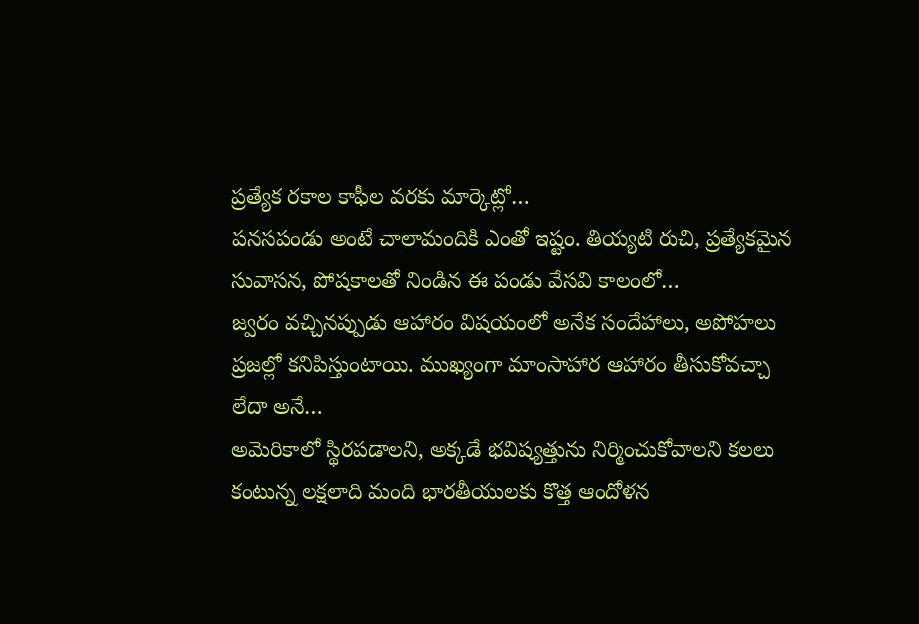ప్రత్యేక రకాల కాఫీల వరకు మార్కెట్లో…
పనసపండు అంటే చాలామందికి ఎంతో ఇష్టం. తియ్యటి రుచి, ప్రత్యేకమైన సువాసన, పోషకాలతో నిండిన ఈ పండు వేసవి కాలంలో…
జ్వరం వచ్చినప్పుడు ఆహారం విషయంలో అనేక సందేహాలు, అపోహలు ప్రజల్లో కనిపిస్తుంటాయి. ముఖ్యంగా మాంసాహార ఆహారం తీసుకోవచ్చా లేదా అనే…
అమెరికాలో స్థిరపడాలని, అక్కడే భవిష్యత్తును నిర్మించుకోవాలని కలలు కంటున్న లక్షలాది మంది భారతీయులకు కొత్త ఆందోళన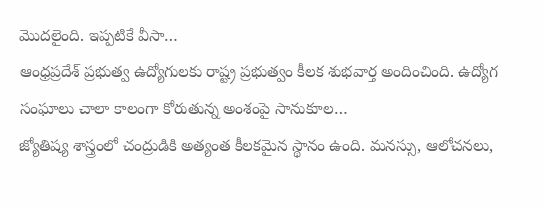మొదలైంది. ఇప్పటికే వీసా…
ఆంధ్రప్రదేశ్ ప్రభుత్వ ఉద్యోగులకు రాష్ట్ర ప్రభుత్వం కీలక శుభవార్త అందించింది. ఉద్యోగ సంఘాలు చాలా కాలంగా కోరుతున్న అంశంపై సానుకూల…
జ్యోతిష్య శాస్త్రంలో చంద్రుడికి అత్యంత కీలకమైన స్థానం ఉంది. మనస్సు, ఆలోచనలు,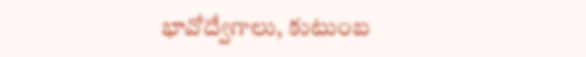భావోద్వేగాలు, కుటుంబ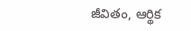జీవితం, ఆర్థిక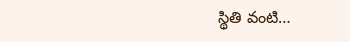స్థితి వంటి…